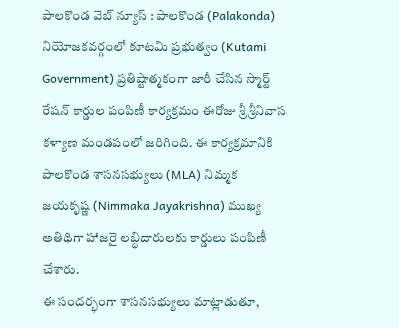పాలకొండ వెబ్ న్యూస్ : పాలకొండ (Palakonda) నియోజకవర్గంలో కూటమి ప్రభుత్వం (Kutami Government) ప్రతిష్టాత్మకంగా జారీ చేసిన స్మార్ట్ రేషన్ కార్డుల పంపిణీ కార్యక్రమం ఈరోజు శ్రీ శ్రీనివాస కళ్యాణ మండపంలో జరిగింది. ఈ కార్యక్రమానికి పాలకొండ శాసనసభ్యులు (MLA) నిమ్మక జయకృష్ణ (Nimmaka Jayakrishna) ముఖ్య అతిథిగా హాజరై లబ్ధిదారులకు కార్డులు పంపిణీ చేశారు.
ఈ సందర్భంగా శాసనసభ్యులు మాట్లాడుతూ,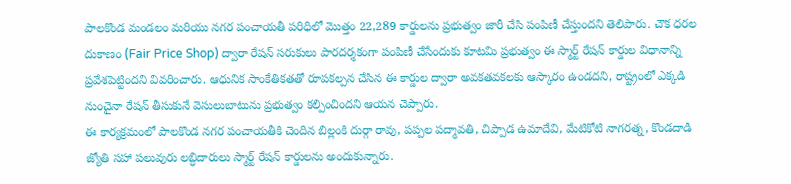పాలకొండ మండలం మరియు నగర పంచాయతీ పరిధిలో మొత్తం 22,289 కార్డులను ప్రభుత్వం జారీ చేసి పంపిణీ చేస్తుందని తెలిపారు. చౌక ధరల దుకాణం (Fair Price Shop) ద్వారా రేషన్ సరుకులు పారదర్శకంగా పంపిణీ చేసేందుకు కూటమి ప్రభుత్వం ఈ స్మార్ట్ రేషన్ కార్డుల విధానాన్ని ప్రవేశపెట్టిందని వివరించారు. ఆధునిక సాంకేతికతతో రూపకల్పన చేసిన ఈ కార్డుల ద్వారా అవకతవకలకు ఆస్కారం ఉండదని, రాష్ట్రంలో ఎక్కడి నుంచైనా రేషన్ తీసుకునే వెసులుబాటును ప్రభుత్వం కల్పించిందని ఆయన చెప్పారు.
ఈ కార్యక్రమంలో పాలకొండ నగర పంచాయతీకి చెందిన బిల్లంకి దుర్గా రావు, పప్పల పద్మావతి, చిప్పాడ ఉమాదేవి, మేటికోటి నాగరత్న, కొండదాడి జ్యోతి సహా పలువురు లబ్ధిదారులు స్మార్ట్ రేషన్ కార్డులను అందుకున్నారు.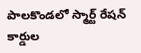పాలకొండలో స్మార్ట్ రేషన్ కార్డుల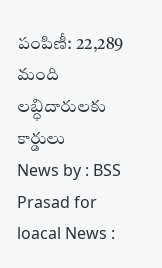పంపిణీ: 22,289 మంది లబ్ధిదారులకు కార్డులు
News by : BSS Prasad for loacal News :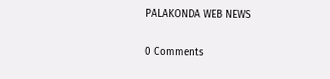PALAKONDA WEB NEWS

0 Comments